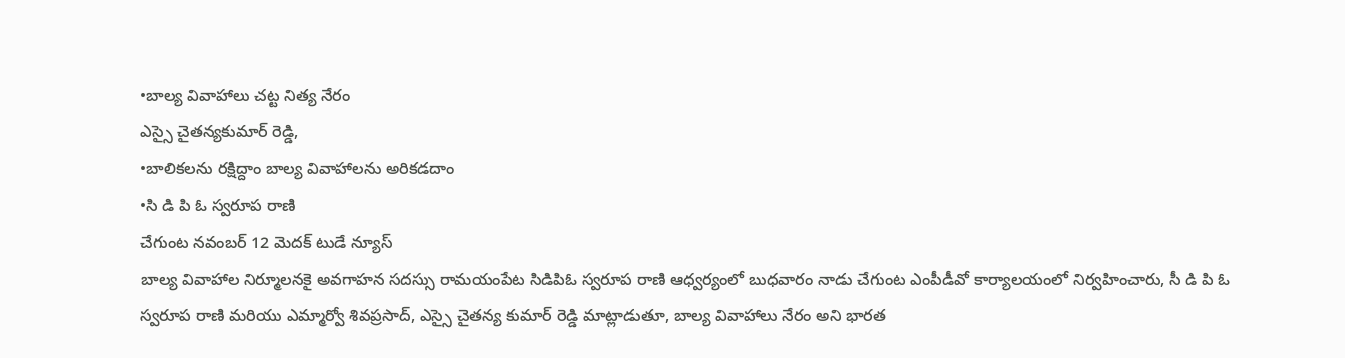•బాల్య వివాహాలు చట్ట నిత్య నేరం
ఎస్సై చైతన్యకుమార్ రెడ్డి,
•బాలికలను రక్షిద్దాం బాల్య వివాహాలను అరికడదాం
•సి డి పి ఓ స్వరూప రాణి
చేగుంట నవంబర్ 12 మెదక్ టుడే న్యూస్
బాల్య వివాహాల నిర్మూలనకై అవగాహన సదస్సు రామయంపేట సిడిపిఓ స్వరూప రాణి ఆధ్వర్యంలో బుధవారం నాడు చేగుంట ఎంపీడీవో కార్యాలయంలో నిర్వహించారు, సీ డి పి ఓ స్వరూప రాణి మరియు ఎమ్మార్వో శివప్రసాద్, ఎస్సై చైతన్య కుమార్ రెడ్డి మాట్లాడుతూ, బాల్య వివాహాలు నేరం అని భారత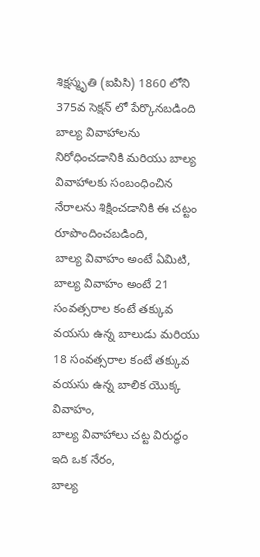శిక్షస్మృతి (ఐపిసి) 1860 లోని 375వ సెక్షన్ లో పేర్కొనబడింది బాల్య వివాహాలను నిరోధించడానికి మరియు బాల్య వివాహాలకు సంబంధించిన నేరాలను శిక్షించడానికి ఈ చట్టం రూపొందించబడింది,
బాల్య వివాహం అంటే ఏమిటి,
బాల్య వివాహం అంటే 21 సంవత్సరాల కంటే తక్కువ వయసు ఉన్న బాలుడు మరియు 18 సంవత్సరాల కంటే తక్కువ వయసు ఉన్న బాలిక యొక్క వివాహం,
బాల్య వివాహాలు చట్ట విరుద్ధం ఇది ఒక నేరం,
బాల్య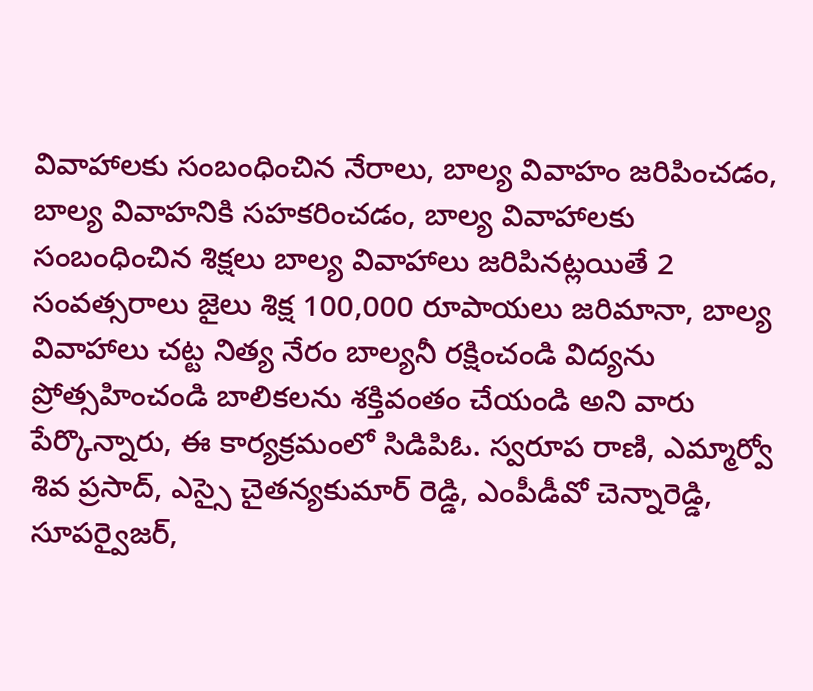వివాహాలకు సంబంధించిన నేరాలు, బాల్య వివాహం జరిపించడం, బాల్య వివాహనికి సహకరించడం, బాల్య వివాహాలకు సంబంధించిన శిక్షలు బాల్య వివాహాలు జరిపినట్లయితే 2 సంవత్సరాలు జైలు శిక్ష 100,000 రూపాయలు జరిమానా, బాల్య వివాహాలు చట్ట నిత్య నేరం బాల్యనీ రక్షించండి విద్యను ప్రోత్సహించండి బాలికలను శక్తివంతం చేయండి అని వారు పేర్కొన్నారు, ఈ కార్యక్రమంలో సిడిపిఓ. స్వరూప రాణి, ఎమ్మార్వో శివ ప్రసాద్, ఎస్సై చైతన్యకుమార్ రెడ్డి, ఎంపీడీవో చెన్నారెడ్డి, సూపర్వైజర్,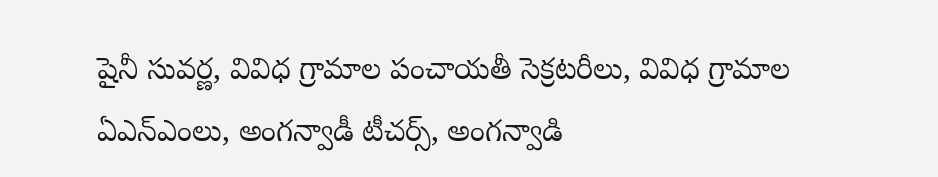షైనీ సువర్ణ, వివిధ గ్రామాల పంచాయతీ సెక్రటరీలు, వివిధ గ్రామాల ఏఎన్ఎంలు, అంగన్వాడీ టీచర్స్, అంగన్వాడి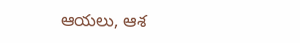ఆయలు, ఆశ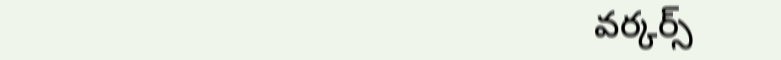వర్కర్స్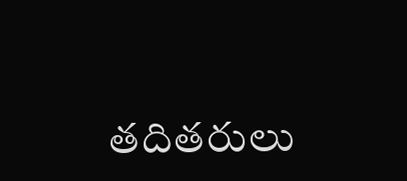తదితరులు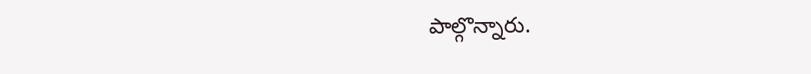పాల్గొన్నారు.